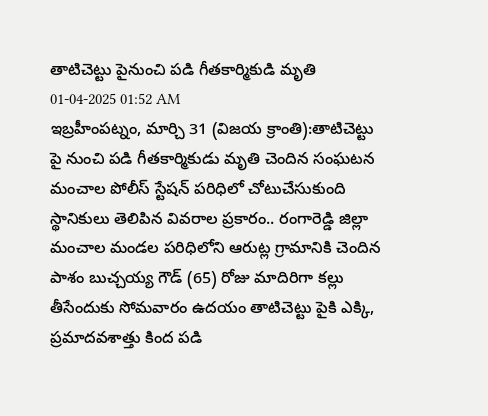తాటిచెట్టు పైనుంచి పడి గీతకార్మికుడి మృతి
01-04-2025 01:52 AM
ఇబ్రహీంపట్నం, మార్చి 31 (విజయ క్రాంతి):తాటిచెట్టు పై నుంచి పడి గీతకార్మికుడు మృతి చెందిన సంఘటన మంచాల పోలీస్ స్టేషన్ పరిధిలో చోటుచేసుకుంది స్థానికులు తెలిపిన వివరాల ప్రకారం.. రంగారెడ్డి జిల్లా మంచాల మండల పరిధిలోని ఆరుట్ల గ్రామానికి చెందిన పాశం బుచ్చయ్య గౌడ్ (65) రోజు మాదిరిగా కల్లు తీసేందుకు సోమవారం ఉదయం తాటిచెట్టు పైకి ఎక్కి, ప్రమాదవశాత్తు కింద పడి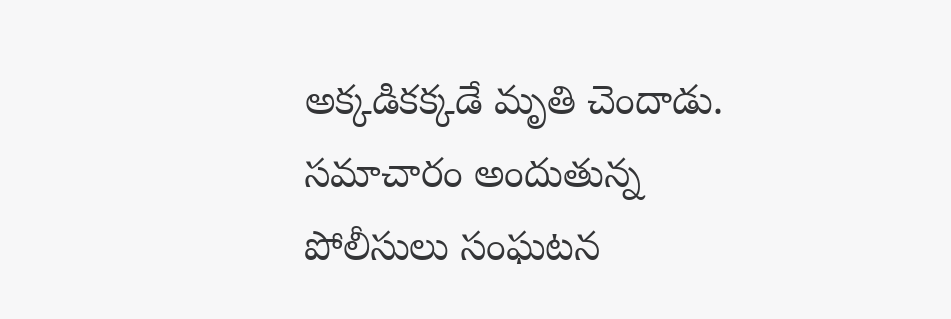అక్కడికక్కడే మృతి చెందాడు. సమాచారం అందుతున్న పోలీసులు సంఘటన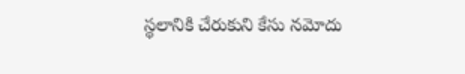స్థలానికి చేరుకుని కేసు నమోదు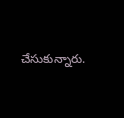చేసుకున్నారు.